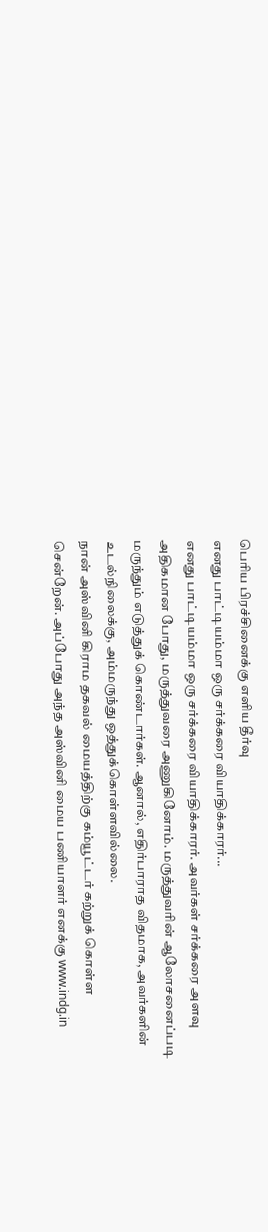பெரிய பிரச்சினைக்கு எளிய தீர்வு
எனது பாட்டியம்மா ஒரு சர்க்கரை வியாதிக்காரர்...
எனது பாட்டியம்மா ஒரு சர்க்கரை வியாதிக்காரர். அவர்கள் சர்க்கரை அளவு அதிகமான போது, மருத்துவரை அணுகினோம். மருத்துவரின் ஆலோசனைப்படி மருந்தும் எடுத்துக் கொண்டார்கள். ஆனால், எதிர்பாராத விதமாக, அவர்களின் உடல்நிலைக்கு, அம்மருந்து ஒத்துக்கொள்ளவில்லை.
நான் அஸ்வினி கிராம தகவல் மையத்திற்கு கம்யூட்டர் கற்றுக் கொள்ள சென்றேன். அப்போது அந்த அஸ்வினி மைய பணியாளர் எனக்கு www.indg.in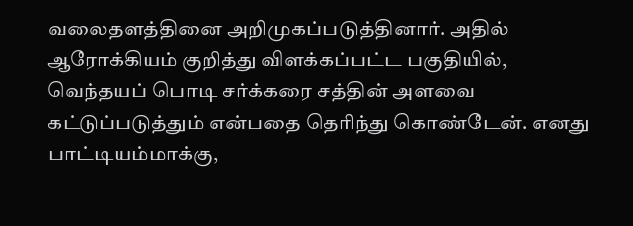வலைதளத்தினை அறிமுகப்படுத்தினார். அதில் ஆரோக்கியம் குறித்து விளக்கப்பட்ட பகுதியில், வெந்தயப் பொடி சர்க்கரை சத்தின் அளவை கட்டுப்படுத்தும் என்பதை தெரிந்து கொண்டேன். எனது பாட்டியம்மாக்கு,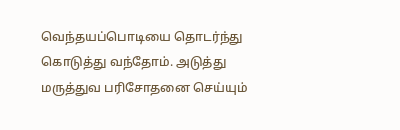வெந்தயப்பொடியை தொடர்ந்து கொடுத்து வந்தோம். அடுத்து மருத்துவ பரிசோதனை செய்யும்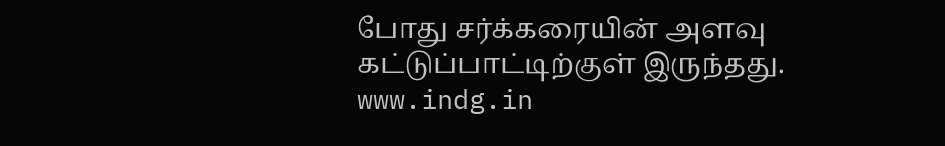போது சர்க்கரையின் அளவு கட்டுப்பாட்டிற்குள் இருந்தது.
www.indg.in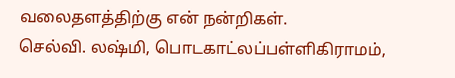வலைதளத்திற்கு என் நன்றிகள்.
செல்வி. லஷ்மி, பொடகாட்லப்பள்ளிகிராமம்,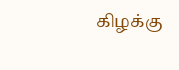கிழக்கு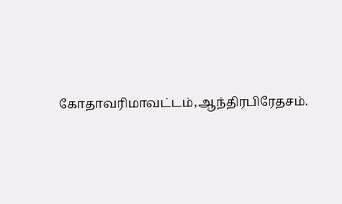கோதாவரிமாவட்டம்,ஆந்திரபிரேதசம்.